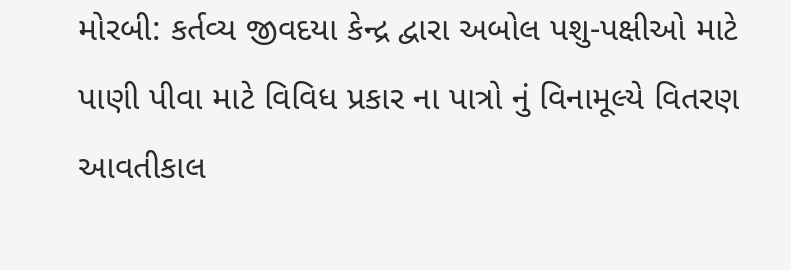મોરબી: કર્તવ્ય જીવદયા કેન્દ્ર દ્વારા અબોલ પશુ-પક્ષીઓ માટે પાણી પીવા માટે વિવિધ પ્રકાર ના પાત્રો નું વિનામૂલ્યે વિતરણ આવતીકાલ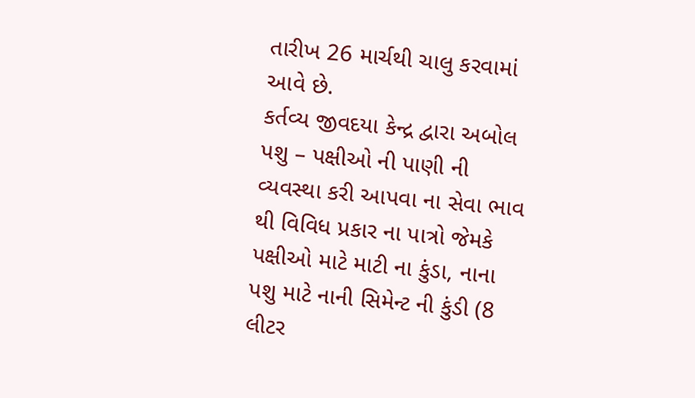તારીખ 26 માર્ચથી ચાલુ કરવામાં આવે છે.
કર્તવ્ય જીવદયા કેન્દ્ર દ્વારા અબોલ પશુ – પક્ષીઓ ની પાણી ની વ્યવસ્થા કરી આપવા ના સેવા ભાવ થી વિવિધ પ્રકાર ના પાત્રો જેમકે પક્ષીઓ માટે માટી ના કુંડા, નાના પશુ માટે નાની સિમેન્ટ ની કુંડી (8 લીટર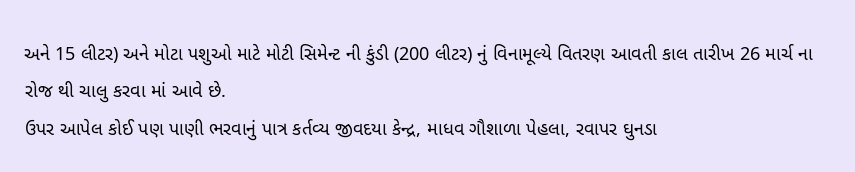અને 15 લીટર) અને મોટા પશુઓ માટે મોટી સિમેન્ટ ની કુંડી (200 લીટર) નું વિનામૂલ્યે વિતરણ આવતી કાલ તારીખ 26 માર્ચ ના રોજ થી ચાલુ કરવા માં આવે છે.
ઉપર આપેલ કોઈ પણ પાણી ભરવાનું પાત્ર કર્તવ્ય જીવદયા કેન્દ્ર, માધવ ગૌશાળા પેહલા, રવાપર ઘુનડા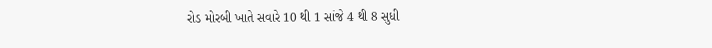રોડ મોરબી ખાતે સવારે 10 થી 1 સાંજે 4 થી 8 સુધી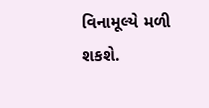વિનામૂલ્યે મળી શકશે.